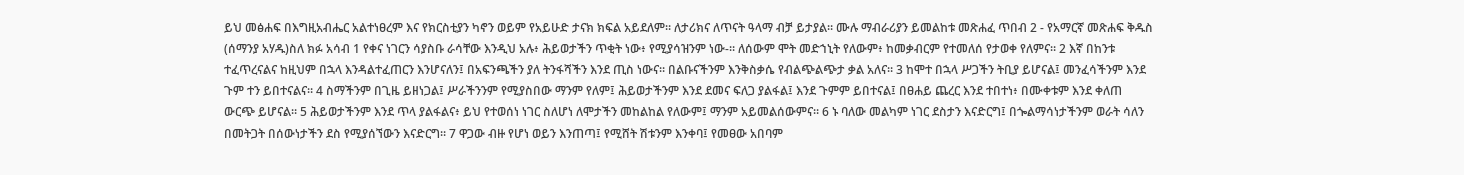ይህ መፅሐፍ በእግዚአብሔር አልተነፀረም እና የክርስቲያን ካኖን ወይም የአይሁድ ታናክ ክፍል አይደለም። ለታሪክና ለጥናት ዓላማ ብቻ ይታያል። ሙሉ ማብራሪያን ይመልከቱ መጽሐፈ ጥበብ 2 - የአማርኛ መጽሐፍ ቅዱስ (ሰማንያ አሃዱ)ስለ ክፉ አሳብ 1 የቀና ነገርን ሳያስቡ ራሳቸው እንዲህ አሉ፥ ሕይወታችን ጥቂት ነው፥ የሚያሳዝንም ነው-። ለሰውም ሞት መድኀኒት የለውም፥ ከመቃብርም የተመለሰ የታወቀ የለምና። 2 እኛ በከንቱ ተፈጥረናልና ከዚህም በኋላ እንዳልተፈጠርን እንሆናለን፤ በአፍንጫችን ያለ ትንፋሻችን እንደ ጢስ ነውና። በልቡናችንም እንቅስቃሴ የብልጭልጭታ ቃል አለና። 3 ከሞተ በኋላ ሥጋችን ትቢያ ይሆናል፤ መንፈሳችንም እንደ ጉም ተን ይበተናልና። 4 ስማችንም በጊዜ ይዘነጋል፤ ሥራችንንም የሚያስበው ማንም የለም፤ ሕይወታችንም እንደ ደመና ፍለጋ ያልፋል፤ እንደ ጉምም ይበተናል፤ በፀሐይ ጨረር እንደ ተበተነ፥ በሙቀቱም እንደ ቀለጠ ውርጭ ይሆናል። 5 ሕይወታችንም እንደ ጥላ ያልፋልና፥ ይህ የተወሰነ ነገር ስለሆነ ለሞታችን መከልከል የለውም፤ ማንም አይመልሰውምና። 6 ኑ ባለው መልካም ነገር ደስታን እናድርግ፤ በጐልማሳነታችንም ወራት ሳለን በመትጋት በሰውነታችን ደስ የሚያሰኘውን እናድርግ። 7 ዋጋው ብዙ የሆነ ወይን እንጠጣ፤ የሚሸት ሽቱንም እንቀባ፤ የመፀው አበባም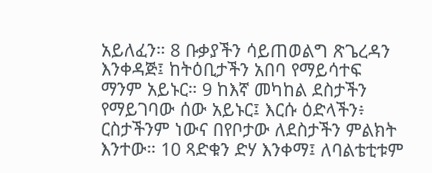አይለፈን። 8 ቡቃያችን ሳይጠወልግ ጽጌረዳን እንቀዳጅ፤ ከትዕቢታችን አበባ የማይሳተፍ ማንም አይኑር። 9 ከእኛ መካከል ደስታችን የማይገባው ሰው አይኑር፤ እርሱ ዕድላችን፥ ርስታችንም ነውና በየቦታው ለደስታችን ምልክት እንተው። 10 ጻድቁን ድሃ እንቀማ፤ ለባልቴቲቱም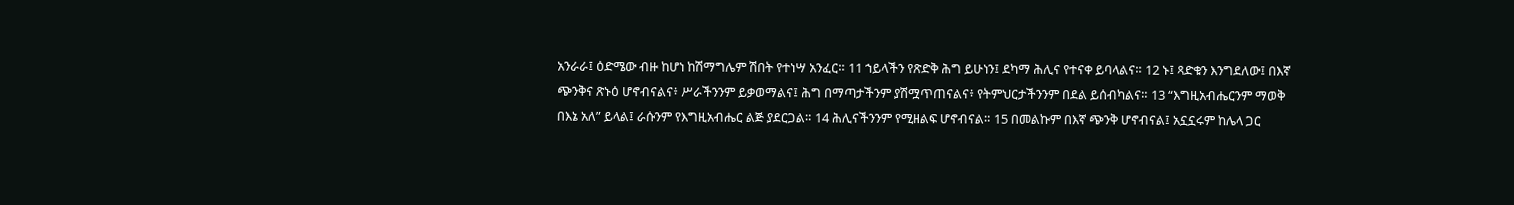አንራራ፤ ዕድሜው ብዙ ከሆነ ከሽማግሌም ሽበት የተነሣ አንፈር። 11 ኀይላችን የጽድቅ ሕግ ይሁነን፤ ደካማ ሕሊና የተናቀ ይባላልና። 12 ኑ፤ ጻድቁን እንግደለው፤ በእኛ ጭንቅና ጽኑዕ ሆኖብናልና፥ ሥራችንንም ይቃወማልና፤ ሕግ በማጣታችንም ያሽሟጥጠናልና፥ የትምህርታችንንም በደል ይሰብካልና። 13 “እግዚአብሔርንም ማወቅ በእኔ አለ” ይላል፤ ራሱንም የእግዚአብሔር ልጅ ያደርጋል። 14 ሕሊናችንንም የሚዘልፍ ሆኖብናል። 15 በመልኩም በእኛ ጭንቅ ሆኖብናል፤ አኗኗሩም ከሌላ ጋር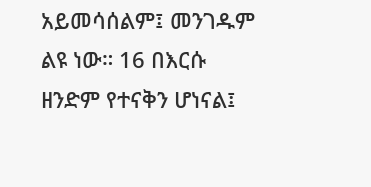አይመሳሰልም፤ መንገዱም ልዩ ነው። 16 በእርሱ ዘንድም የተናቅን ሆነናል፤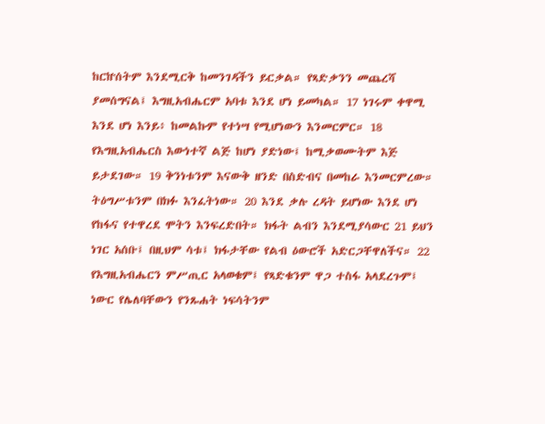ከርኵሰትም እንደሚርቅ ከመንገዳችን ይርቃል። የጻድቃንን መጨረሻ ያመሰግናል፤ እግዚአብሔርም አባቱ እንደ ሆነ ይመካል። 17 ነገሩም ቀዋሚ እንደ ሆነ እንይ፥ ከመልኩም የተነሣ የሚሆነውን እንመርምር። 18 የእግዚአብሔርስ እውነተኛ ልጅ ከሆነ ያድነው፤ ከሚቃወሙትም እጅ ይታደገው። 19 ቅንነቱንም እናውቅ ዘንድ በስድብና በመከራ እንመርምረው። ትዕግሥቱንም በክፉ እንፈትነው። 20 እንደ ቃሉ ረዳት ይሆነው እንደ ሆነ የከፋና የተዋረደ ሞትን እንፍረድበት። ክፋት ልብን እንደሚያሳውር 21 ይህን ነገር አሰቡ፤ በዚህም ሳቱ፤ ክፋታቸው የልብ ዕውሮች አድርጋቸዋለችና። 22 የእግዚአብሔርን ምሥጢር አላወቁም፤ የጻድቁንም ዋጋ ተስፋ አላደረጉም፤ ነውር የሌለባቸውን የንጹሐት ነፍሳትንም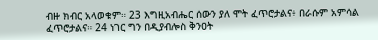ብዙ ክብር አላወቁም። 23 እግዚአብሔር ሰውን ያለ ሞት ፈጥሮታልና፥ በራሱም አምሳል ፈጥሮታልና። 24 ነገር ግን በዲያብሎስ ቅንዐት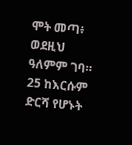ሞት መጣ፥ ወደዚህ ዓለምም ገባ። 25 ከእርሱም ድርሻ የሆኑት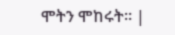ሞትን ሞከሩት። |